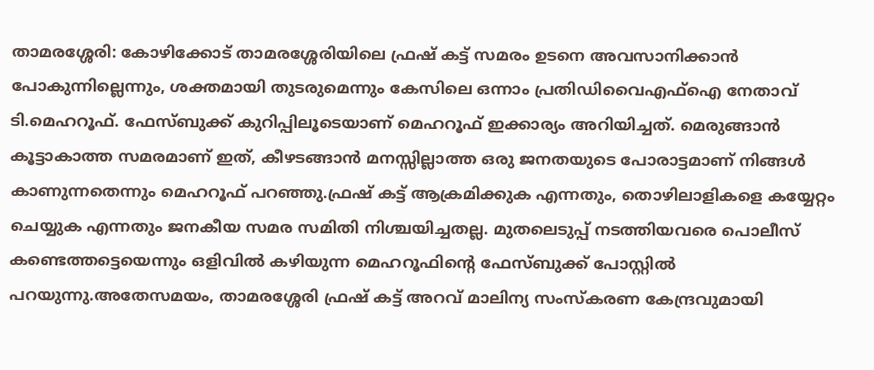താമരശ്ശേരി: കോഴിക്കോട് താമരശ്ശേരിയിലെ ഫ്രഷ് കട്ട് സമരം ഉടനെ അവസാനിക്കാൻ പോകുന്നില്ലെന്നും, ശക്തമായി തുടരുമെന്നും കേസിലെ ഒന്നാം പ്രതിഡിവൈഎഫ്ഐ നേതാവ് ടി.മെഹറൂഫ്. ഫേസ്ബുക്ക് കുറിപ്പിലൂടെയാണ് മെഹറൂഫ് ഇക്കാര്യം അറിയിച്ചത്. മെരുങ്ങാൻ കൂട്ടാകാത്ത സമരമാണ് ഇത്, കീഴടങ്ങാൻ മനസ്സില്ലാത്ത ഒരു ജനതയുടെ പോരാട്ടമാണ് നിങ്ങൾ കാണുന്നതെന്നും മെഹറൂഫ് പറഞ്ഞു.ഫ്രഷ് കട്ട് ആക്രമിക്കുക എന്നതും, തൊഴിലാളികളെ കയ്യേറ്റം ചെയ്യുക എന്നതും ജനകീയ സമര സമിതി നിശ്ചയിച്ചതല്ല. മുതലെടുപ്പ് നടത്തിയവരെ പൊലീസ് കണ്ടെത്തട്ടെയെന്നും ഒളിവിൽ കഴിയുന്ന മെഹറൂഫിന്റെ ഫേസ്ബുക്ക് പോസ്റ്റിൽ പറയുന്നു.അതേസമയം, താമരശ്ശേരി ഫ്രഷ് കട്ട് അറവ് മാലിന്യ സംസ്കരണ കേന്ദ്രവുമായി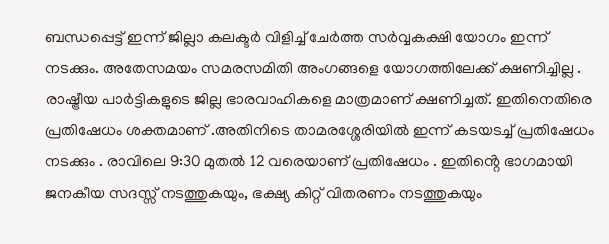ബന്ധപ്പെട്ട് ഇന്ന് ജില്ലാ കലക്ടർ വിളിച്ച് ചേർത്ത സർവ്വകക്ഷി യോഗം ഇന്ന് നടക്കും. അതേസമയം സമരസമിതി അംഗങ്ങളെ യോഗത്തിലേക്ക് ക്ഷണിച്ചില്ല . രാഷ്ട്രീയ പാർട്ടികളുടെ ജില്ല ഭാരവാഹികളെ മാത്രമാണ് ക്ഷണിച്ചത്. ഇതിനെതിരെ പ്രതിഷേധം ശക്തമാണ് .അതിനിടെ താമരശ്ശേരിയിൽ ഇന്ന് കടയടച്ച് പ്രതിഷേധം നടക്കും . രാവിലെ 9:30 മുതൽ 12 വരെയാണ് പ്രതിഷേധം . ഇതിൻ്റെ ഭാഗമായി ജനകീയ സദസ്സ് നടത്തുകയും, ഭക്ഷ്യ കിറ്റ് വിതരണം നടത്തുകയും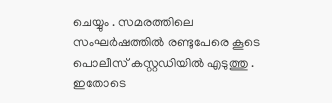ചെയ്യും . സമരത്തിലെ സംഘർഷത്തിൽ രണ്ടുപേരെ കൂടെ പൊലീസ് കസ്റ്റഡിയിൽ എടുത്തു . ഇതോടെ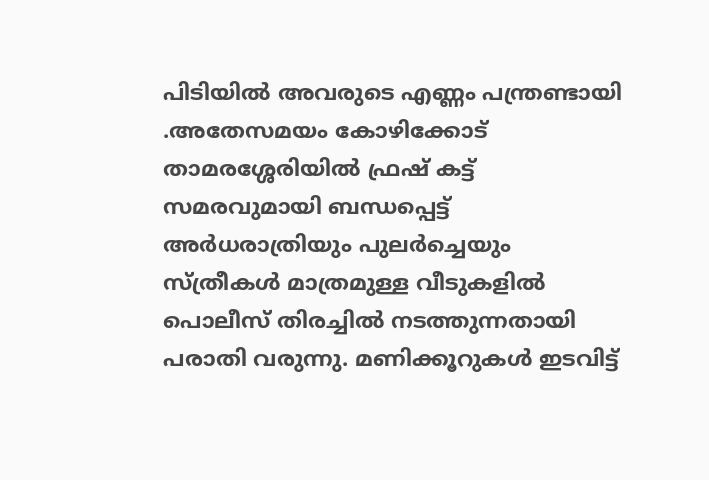പിടിയിൽ അവരുടെ എണ്ണം പന്ത്രണ്ടായി .അതേസമയം കോഴിക്കോട് താമരശ്ശേരിയിൽ ഫ്രഷ് കട്ട് സമരവുമായി ബന്ധപ്പെട്ട് അർധരാത്രിയും പുലർച്ചെയും സ്ത്രീകൾ മാത്രമുള്ള വീടുകളിൽ പൊലീസ് തിരച്ചിൽ നടത്തുന്നതായി പരാതി വരുന്നു. മണിക്കൂറുകൾ ഇടവിട്ട്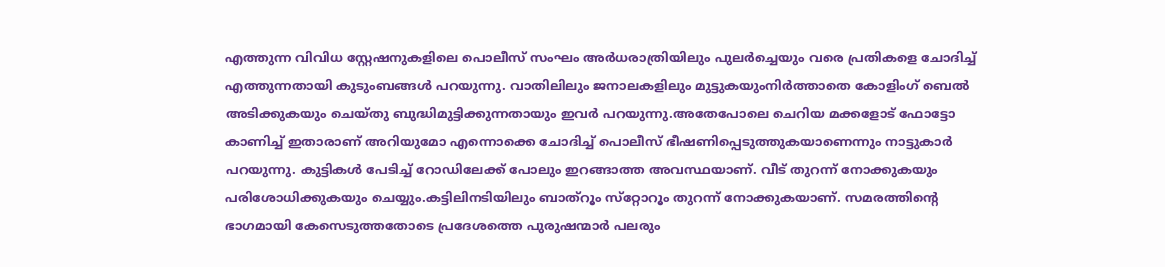എത്തുന്ന വിവിധ സ്റ്റേഷനുകളിലെ പൊലീസ് സംഘം അർധരാത്രിയിലും പുലർച്ചെയും വരെ പ്രതികളെ ചോദിച്ച് എത്തുന്നതായി കുടുംബങ്ങൾ പറയുന്നു. വാതിലിലും ജനാലകളിലും മുട്ടുകയുംനിർത്താതെ കോളിംഗ് ബെൽ അടിക്കുകയും ചെയ്തു ബുദ്ധിമുട്ടിക്കുന്നതായും ഇവർ പറയുന്നു.അതേപോലെ ചെറിയ മക്കളോട് ഫോട്ടോ കാണിച്ച് ഇതാരാണ് അറിയുമോ എന്നൊക്കെ ചോദിച്ച് പൊലീസ് ഭീഷണിപ്പെടുത്തുകയാണെന്നും നാട്ടുകാർ പറയുന്നു. കുട്ടികൾ പേടിച്ച് റോഡിലേക്ക് പോലും ഇറങ്ങാത്ത അവസ്ഥയാണ്. വീട് തുറന്ന് നോക്കുകയും പരിശോധിക്കുകയും ചെയ്യും.കട്ടിലിനടിയിലും ബാത്‌റൂം സ്‌റ്റോറൂം തുറന്ന് നോക്കുകയാണ്. സമരത്തിന്‍റെ ഭാഗമായി കേസെടുത്തതോടെ പ്രദേശത്തെ പുരുഷന്മാർ പലരും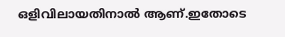ഒളിവിലായതിനാൽ ആണ്.ഇതോടെ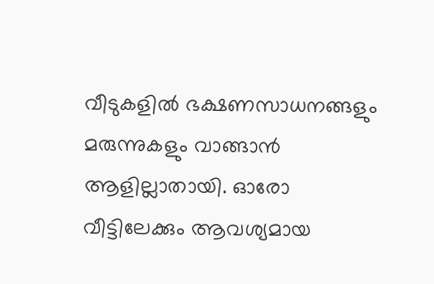വീടുകളില്‍ ഭക്ഷണസാധനങ്ങളും മരുന്നുകളും വാങ്ങാന്‍ ആളില്ലാതായി. ഓരോ വീട്ടിലേക്കും ആവശ്യമായ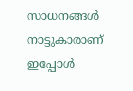സാധനങ്ങൾ നാട്ടുകാരാണ് ഇപ്പോള്‍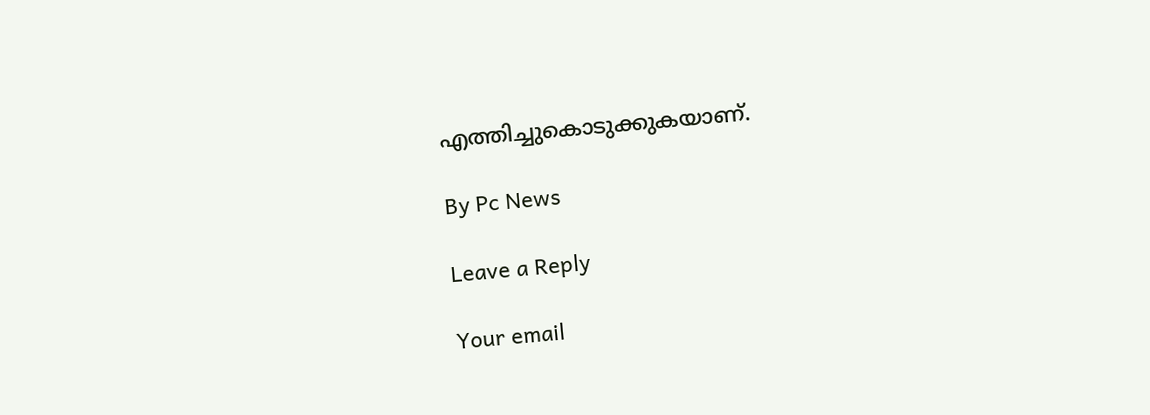എത്തിച്ചുകൊടുക്കുകയാണ്.

By Pc News

Leave a Reply

Your email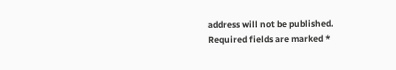address will not be published. Required fields are marked *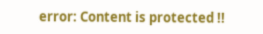error: Content is protected !!